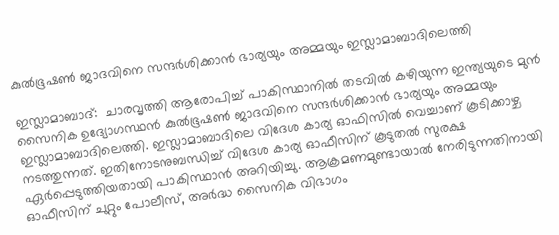കുല്‍ഭൂഷണ്‍ ജാദവിനെ സന്ദര്‍ശിക്കാന്‍ ഭാര്യയും അമ്മയും ഇസ്ലാമാബാദിലെത്തി

ഇസ്ലാമാബാദ്:  ചാരവൃത്തി ആരോപിച്ച് പാകിസ്ഥാനില്‍ തടവില്‍ കഴിയുന്ന ഇന്ത്യയുടെ മുന്‍ സൈനിക ഉദ്യോഗസ്ഥന്‍ കുല്‍ഭൂഷണ്‍ ജാദവിനെ സന്ദര്‍ശിക്കാന്‍ ഭാര്യയും അമ്മയും ഇസ്ലാമാബാദിലെത്തി. ഇസ്ലാമാബാദിലെ വിദേശ കാര്യ ഓഫിസില്‍ വെച്ചാണ് കൂടിക്കാഴ്ച നടത്തുന്നത്. ഇതിനോടനുബന്ധിച്ച് വിദേശ കാര്യ ഓഫീസിന് കൂടുതല്‍ സുരക്ഷ ഏര്‍പ്പെടുത്തിയതായി പാകിസ്ഥാന്‍ അറിയിച്ചു. ആക്രമണമുണ്ടായാല്‍ നേരിടുന്നതിനായി ഓഫീസിന് ചുറ്റും പോലീസ്, അര്‍ദ്ധ സൈനിക വിഭാഗം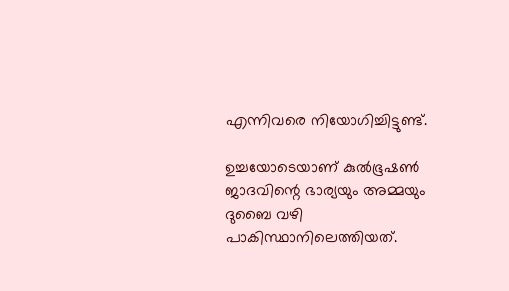എന്നിവരെ നിയോഗിച്ചിട്ടുണ്ട്.

ഉച്ചയോടെയാണ് കുല്‍ഭൂഷണ്‍ ജാദവിന്റെ ഭാര്യയും അമ്മയും ദുബൈ വഴി പാകിസ്ഥാനിലെത്തിയത്.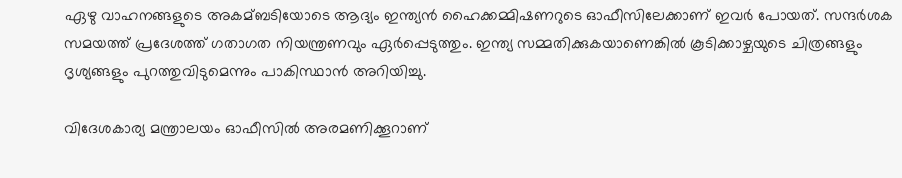ഏഴു വാഹനങ്ങളുടെ അകമ്ബടിയോടെ ആദ്യം ഇന്ത്യന്‍ ഹൈക്കമ്മിഷണറുടെ ഓഫീസിലേക്കാണ് ഇവര്‍ പോയത്. സന്ദര്‍ശക സമയത്ത് പ്രദേശത്ത് ഗതാഗത നിയന്ത്രണവും ഏര്‍പ്പെടുത്തും. ഇന്ത്യ സമ്മതിക്കുകയാണെങ്കില്‍ കൂടിക്കാഴ്ചയുടെ ചിത്രങ്ങളും ദൃശ്യങ്ങളും പുറത്തുവിടുമെന്നും പാകിസ്ഥാന്‍ അറിയിച്ചു.

വിദേശകാര്യ മന്ത്രാലയം ഓഫീസില്‍ അരമണിക്കൂറാണ്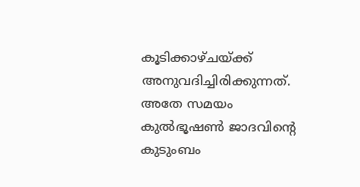കൂടിക്കാഴ്ചയ്ക്ക് അനുവദിച്ചിരിക്കുന്നത്. അതേ സമയം കുല്‍ഭൂഷണ്‍ ജാദവിന്റെ കുടുംബം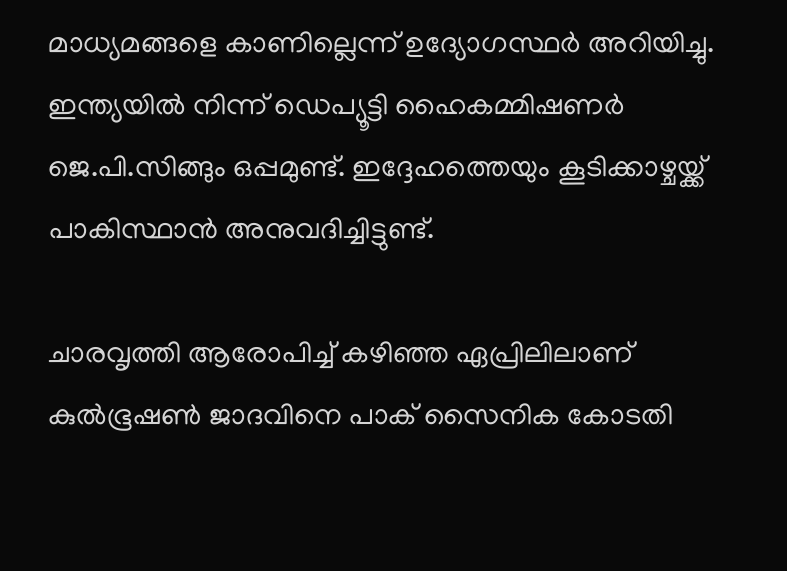മാധ്യമങ്ങളെ കാണില്ലെന്ന് ഉദ്യോഗസ്ഥര്‍ അറിയിച്ചു. ഇന്ത്യയില്‍ നിന്ന് ഡെപ്യൂട്ടി ഹൈകമ്മിഷണര്‍ ജെ.പി.സിങ്ങും ഒപ്പമുണ്ട്. ഇദ്ദേഹത്തെയും കൂടിക്കാഴ്ചയ്ക്ക് പാകിസ്ഥാന്‍ അനുവദിച്ചിട്ടുണ്ട്.

ചാരവൃത്തി ആരോപിച്ച് കഴിഞ്ഞ ഏപ്രിലിലാണ് കുല്‍ഭൂഷണ്‍ ജാദവിനെ പാക് സൈനിക കോടതി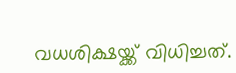വധശിക്ഷയ്ക്ക് വിധിച്ചത്.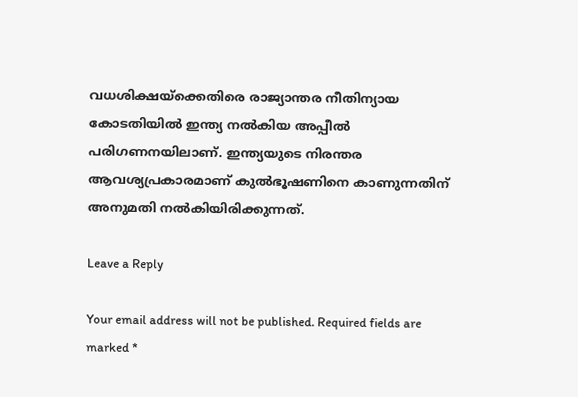വധശിക്ഷയ്‌ക്കെതിരെ രാജ്യാന്തര നീതിന്യായ കോടതിയില്‍ ഇന്ത്യ നല്‍കിയ അപ്പീല്‍ പരിഗണനയിലാണ്. ഇന്ത്യയുടെ നിരന്തര ആവശ്യപ്രകാരമാണ് കുല്‍ഭൂഷണിനെ കാണുന്നതിന് അനുമതി നല്‍കിയിരിക്കുന്നത്.

Leave a Reply

Your email address will not be published. Required fields are marked *